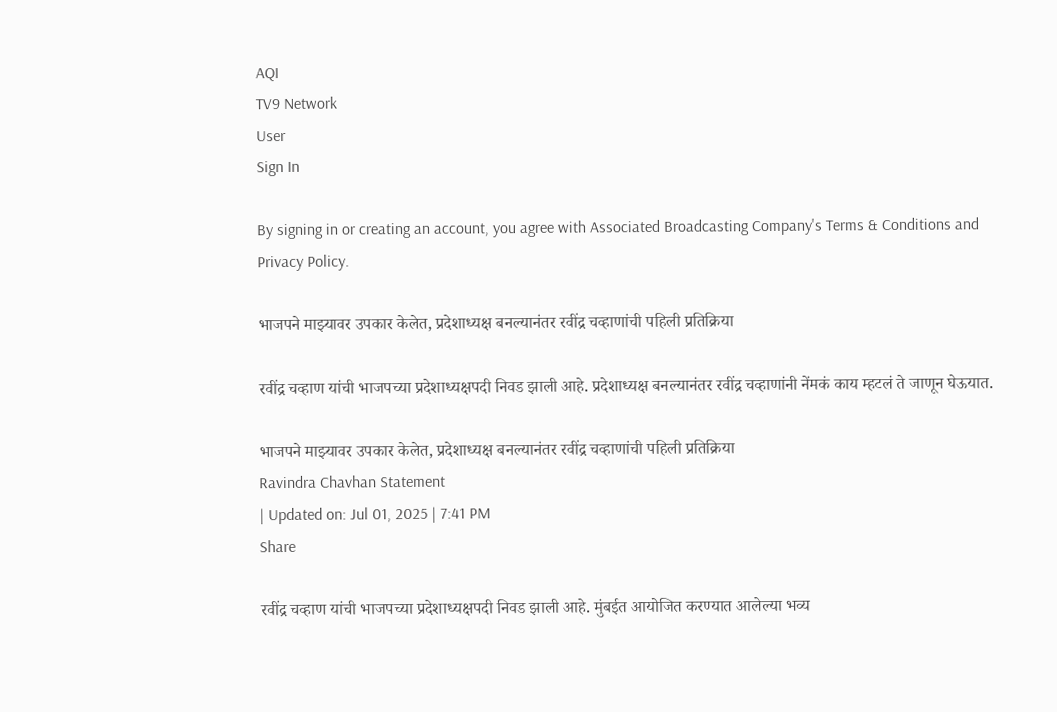AQI
TV9 Network
User
Sign In

By signing in or creating an account, you agree with Associated Broadcasting Company's Terms & Conditions and Privacy Policy.

भाजपने माझ्यावर उपकार केलेत, प्रदेशाध्यक्ष बनल्यानंतर रवींद्र चव्हाणांची पहिली प्रतिक्रिया

रवींद्र चव्हाण यांची भाजपच्या प्रदेशाध्यक्षपदी निवड झाली आहे. प्रदेशाध्यक्ष बनल्यानंतर रवींद्र चव्हाणांनी नेंमकं काय म्हटलं ते जाणून घेऊयात.

भाजपने माझ्यावर उपकार केलेत, प्रदेशाध्यक्ष बनल्यानंतर रवींद्र चव्हाणांची पहिली प्रतिक्रिया
Ravindra Chavhan Statement
| Updated on: Jul 01, 2025 | 7:41 PM
Share

रवींद्र चव्हाण यांची भाजपच्या प्रदेशाध्यक्षपदी निवड झाली आहे. मुंबईत आयोजित करण्यात आलेल्या भव्य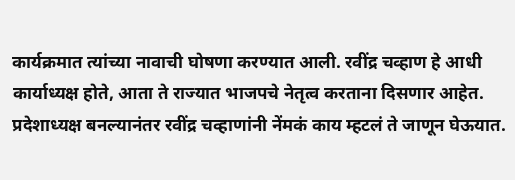कार्यक्रमात त्यांच्या नावाची घोषणा करण्यात आली. रवींद्र चव्हाण हे आधी कार्याध्यक्ष होते, आता ते राज्यात भाजपचे नेतृत्व करताना दिसणार आहेत. प्रदेशाध्यक्ष बनल्यानंतर रवींद्र चव्हाणांनी नेंमकं काय म्हटलं ते जाणून घेऊयात.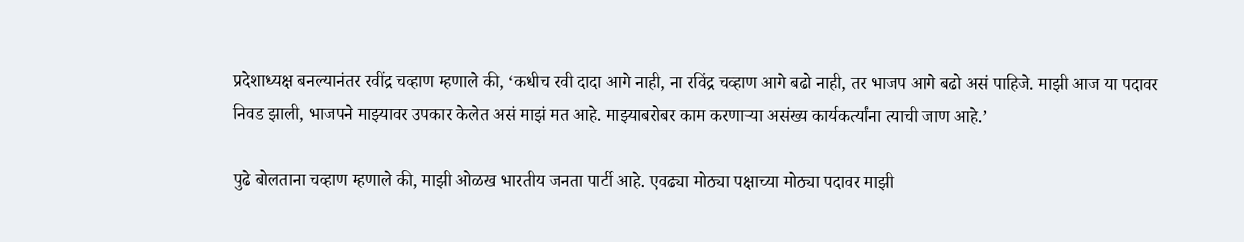प्रदेशाध्यक्ष बनल्यानंतर रवींद्र चव्हाण म्हणाले की, ‘कधीच रवी दादा आगे नाही, ना रविंद्र चव्हाण आगे बढो नाही, तर भाजप आगे बढो असं पाहिजे. माझी आज या पदावर निवड झाली, भाजपने माझ्यावर उपकार केलेत असं माझं मत आहे. माझ्याबरोबर काम करणाऱ्या असंख्य कार्यकर्त्यांना त्याची जाण आहे.’

पुढे बोलताना चव्हाण म्हणाले की, माझी ओळख भारतीय जनता पार्टी आहे. एवढ्या मोठ्या पक्षाच्या मोठ्या पदावर माझी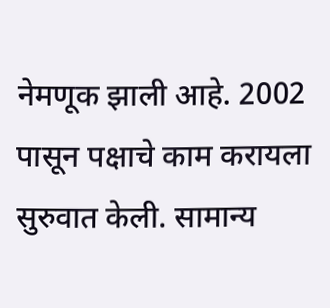नेमणूक झाली आहे. 2002 पासून पक्षाचे काम करायला सुरुवात केली. सामान्य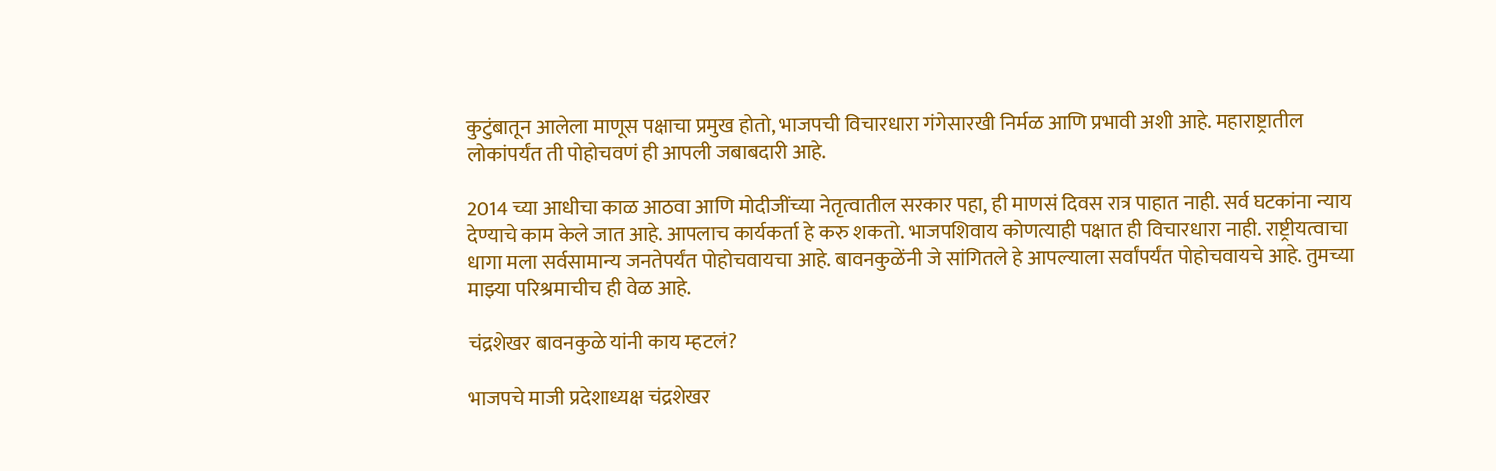कुटुंबातून आलेला माणूस पक्षाचा प्रमुख होतो, भाजपची विचारधारा गंगेसारखी निर्मळ आणि प्रभावी अशी आहे. महाराष्ट्रातील लोकांपर्यंत ती पोहोचवणं ही आपली जबाबदारी आहे.

2014 च्या आधीचा काळ आठवा आणि मोदीजींच्या नेतृत्वातील सरकार पहा, ही माणसं दिवस रात्र पाहात नाही. सर्व घटकांना न्याय देण्याचे काम केले जात आहे. आपलाच कार्यकर्ता हे करु शकतो. भाजपशिवाय कोणत्याही पक्षात ही विचारधारा नाही. राष्ट्रीयत्वाचा धागा मला सर्वसामान्य जनतेपर्यंत पोहोचवायचा आहे. बावनकुळेंनी जे सांगितले हे आपल्याला सर्वांपर्यंत पोहोचवायचे आहे. तुमच्या माझ्या परिश्रमाचीच ही वेळ आहे.

चंद्रशेखर बावनकुळे यांनी काय म्हटलं?

भाजपचे माजी प्रदेशाध्यक्ष चंद्रशेखर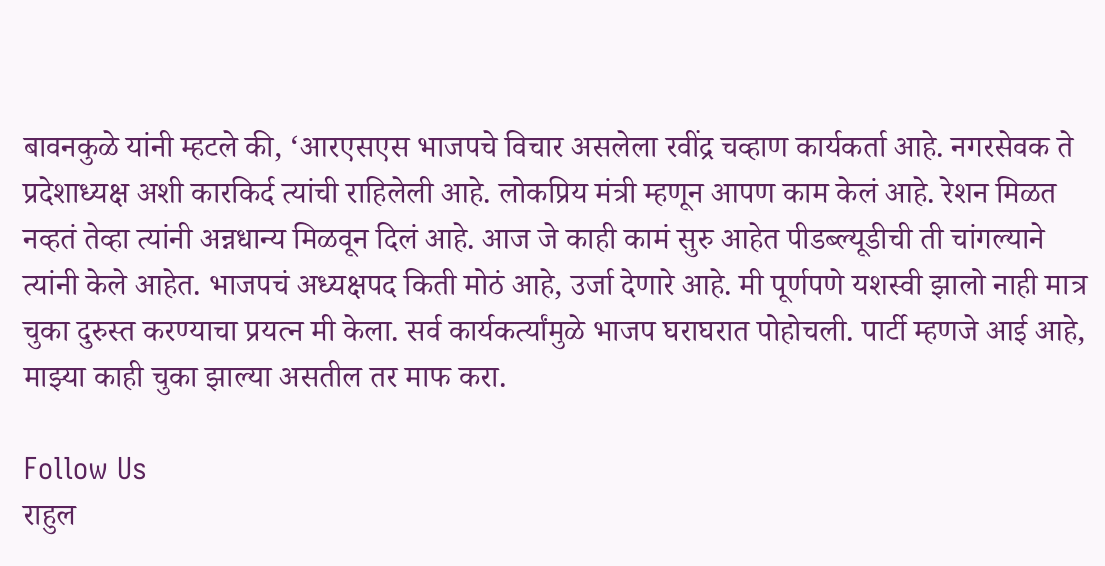बावनकुळे यांनी म्हटले की, ‘आरएसएस भाजपचे विचार असलेला रवींद्र चव्हाण कार्यकर्ता आहे. नगरसेवक ते प्रदेशाध्यक्ष अशी कारकिर्द त्यांची राहिलेली आहे. लोकप्रिय मंत्री म्हणून आपण काम केलं आहे. रेशन मिळत नव्हतं तेव्हा त्यांनी अन्नधान्य मिळवून दिलं आहे. आज जे काही कामं सुरु आहेत पीडब्ल्यूडीची ती चांगल्याने त्यांनी केले आहेत. भाजपचं अध्यक्षपद किती मोठं आहे, उर्जा देणारे आहे. मी पूर्णपणे यशस्वी झालो नाही मात्र चुका दुरुस्त करण्याचा प्रयत्न मी केला. सर्व कार्यकर्त्यांमुळे भाजप घराघरात पोहोचली. पार्टी म्हणजे आई आहे, माझ्या काही चुका झाल्या असतील तर माफ करा.

Follow Us
राहुल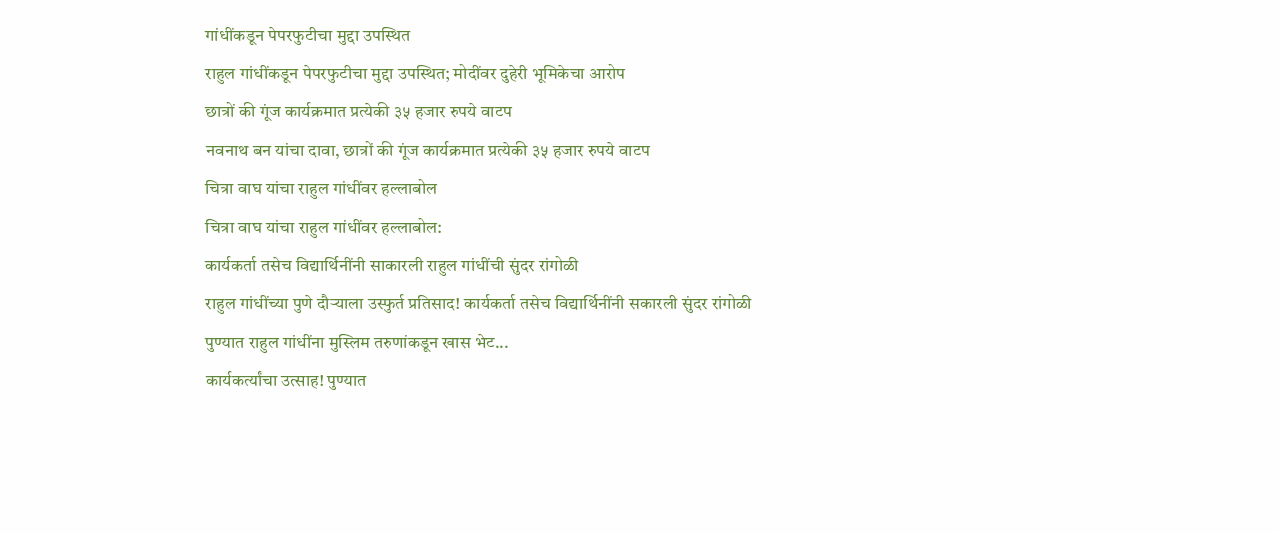गांधींकडून पेपरफुटीचा मुद्दा उपस्थित
राहुल गांधींकडून पेपरफुटीचा मुद्दा उपस्थित; मोदींवर दुहेरी भूमिकेचा आरोप
छात्रों की गूंज कार्यक्रमात प्रत्येकी ३५ हजार रुपये वाटप
नवनाथ बन यांचा दावा, छात्रों की गूंज कार्यक्रमात प्रत्येकी ३५ हजार रुपये वाटप
चित्रा वाघ यांचा राहुल गांधींवर हल्लाबोल
चित्रा वाघ यांचा राहुल गांधींवर हल्लाबोल:
कार्यकर्ता तसेच विद्यार्थिनींनी साकारली राहुल गांधींची सुंदर रांगोळी
राहुल गांधींच्या पुणे दौऱ्याला उस्फुर्त प्रतिसाद! कार्यकर्ता तसेच विद्यार्थिनींनी सकारली सुंदर रांगोळी
पुण्यात राहुल गांधींना मुस्लिम तरुणांकडून खास भेट...
कार्यकर्त्यांचा उत्साह! पुण्यात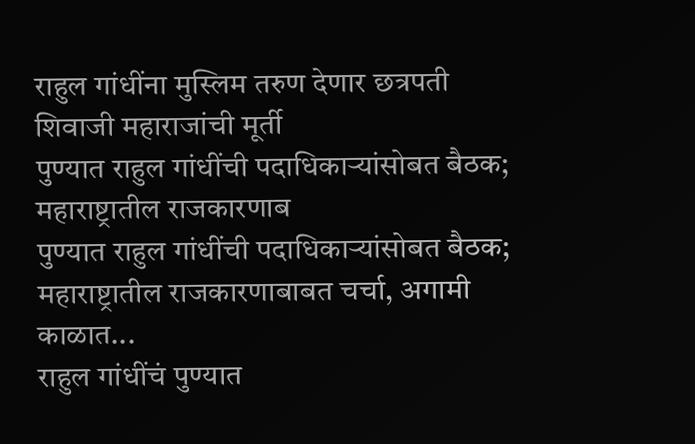राहुल गांधींना मुस्लिम तरुण देणार छत्रपती शिवाजी महाराजांची मूर्ती
पुण्यात राहुल गांधींची पदाधिकाऱ्यांसोबत बैठक; महाराष्ट्रातील राजकारणाब
पुण्यात राहुल गांधींची पदाधिकाऱ्यांसोबत बैठक; महाराष्ट्रातील राजकारणाबाबत चर्चा, अगामी काळात...
राहुल गांधींचं पुण्यात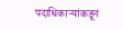पदाधिकाऱ्यांकडून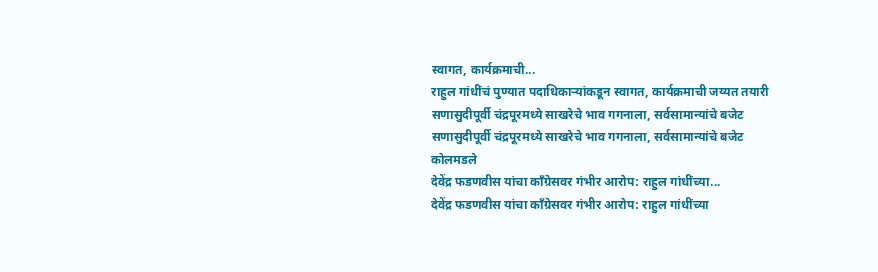स्वागत, कार्यक्रमाची...
राहुल गांधींचं पुण्यात पदाधिकाऱ्यांकडून स्वागत, कार्यक्रमाची जय्यत तयारी
सणासुदीपूर्वी चंद्रपूरमध्ये साखरेचे भाव गगनाला, सर्वसामान्यांचे बजेट
सणासुदीपूर्वी चंद्रपूरमध्ये साखरेचे भाव गगनाला, सर्वसामान्यांचे बजेट कोलमडले
देवेंद्र फडणवीस यांचा काँग्रेसवर गंभीर आरोप: राहुल गांधींच्या...
देवेंद्र फडणवीस यांचा काँग्रेसवर गंभीर आरोप: राहुल गांधींच्या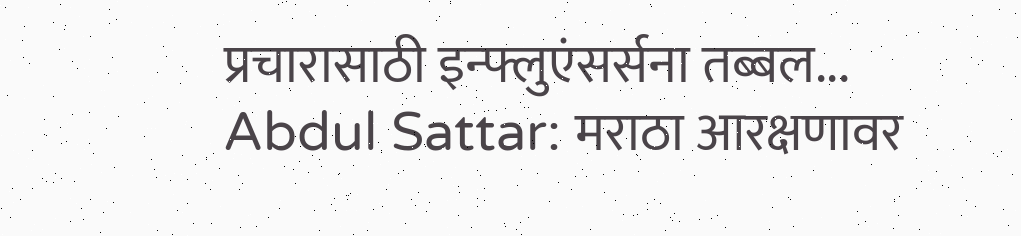प्रचारासाठी इन्फ्लुएंसर्सना तब्बल...
Abdul Sattar: मराठा आरक्षणावर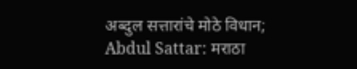अब्दुल सत्तारांचे मोठे विधान;
Abdul Sattar: मराठा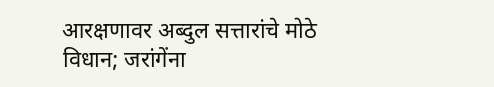आरक्षणावर अब्दुल सत्तारांचे मोठे विधान; जरांगेंना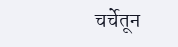चर्चेतून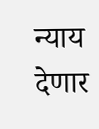न्याय देणार